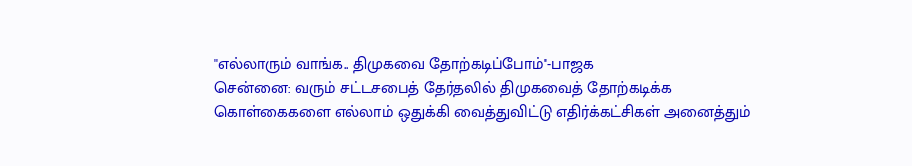''எல்லாரும் வாங்க.. திமுகவை தோற்கடிப்போம்''-பாஜக
சென்னை: வரும் சட்டசபைத் தேர்தலில் திமுகவைத் தோற்கடிக்க கொள்கைகளை எல்லாம் ஒதுக்கி வைத்துவிட்டு எதிர்க்கட்சிகள் அனைத்தும்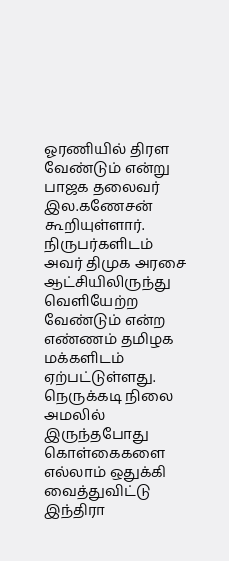ஓரணியில் திரள வேண்டும் என்று பாஜக தலைவர் இல.கணேசன் கூறியுள்ளார்.
நிருபர்களிடம் அவர் திமுக அரசை ஆட்சியிலிருந்து வெளியேற்ற வேண்டும் என்ற எண்ணம் தமிழக மக்களிடம் ஏற்பட்டுள்ளது. நெருக்கடி நிலை அமலில் இருந்தபோது கொள்கைகளை எல்லாம் ஒதுக்கி வைத்துவிட்டு இந்திரா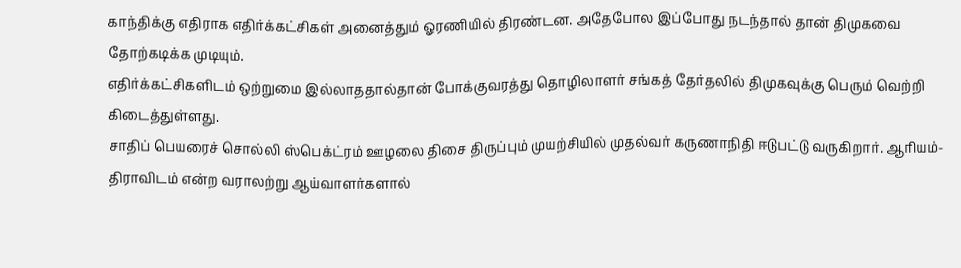காந்திக்கு எதிராக எதிர்க்கட்சிகள் அனைத்தும் ஓரணியில் திரண்டன. அதேபோல இப்போது நடந்தால் தான் திமுகவை தோற்கடிக்க முடியும்.
எதிர்க்கட்சிகளிடம் ஒற்றுமை இல்லாததால்தான் போக்குவரத்து தொழிலாளர் சங்கத் தேர்தலில் திமுகவுக்கு பெரும் வெற்றி கிடைத்துள்ளது.
சாதிப் பெயரைச் சொல்லி ஸ்பெக்ட்ரம் ஊழலை திசை திருப்பும் முயற்சியில் முதல்வர் கருணாநிதி ஈடுபட்டு வருகிறார். ஆரியம்- திராவிடம் என்ற வராலற்று ஆய்வாளர்களால்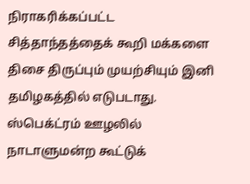நிராகரிக்கப்பட்ட சித்தாந்தத்தைக் கூறி மக்களை திசை திருப்பும் முயற்சியும் இனி தமிழகத்தில் எடுபடாது.
ஸ்பெக்ட்ரம் ஊழலில் நாடாளுமன்ற கூட்டுக்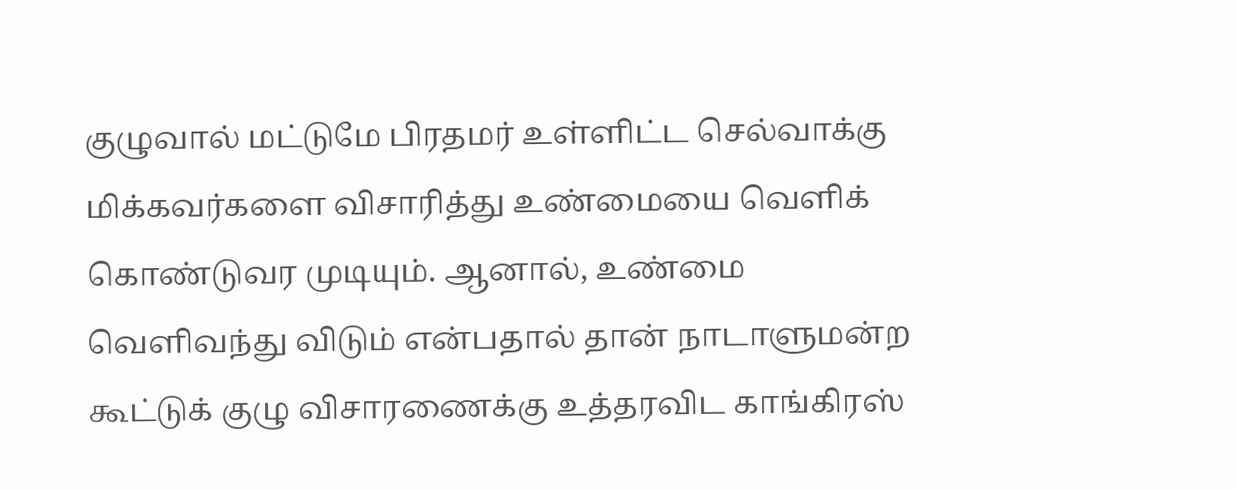குழுவால் மட்டுமே பிரதமர் உள்ளிட்ட செல்வாக்கு மிக்கவர்களை விசாரித்து உண்மையை வெளிக் கொண்டுவர முடியும். ஆனால், உண்மை வெளிவந்து விடும் என்பதால் தான் நாடாளுமன்ற கூட்டுக் குழு விசாரணைக்கு உத்தரவிட காங்கிரஸ்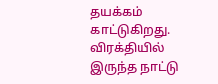தயக்கம் காட்டுகிறது.
விரக்தியில் இருந்த நாட்டு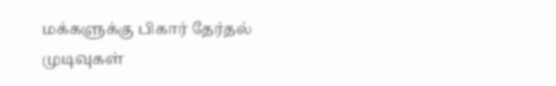மக்களுக்கு பிகார் தேர்தல் முடிவுகள்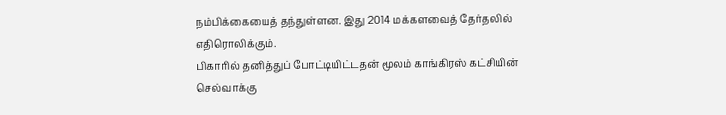நம்பிக்கையைத் தந்துள்ளன. இது 2014 மக்களவைத் தேர்தலில் எதிரொலிக்கும்.
பிகாரில் தனித்துப் போட்டியிட்டதன் மூலம் காங்கிரஸ் கட்சியின் செல்வாக்கு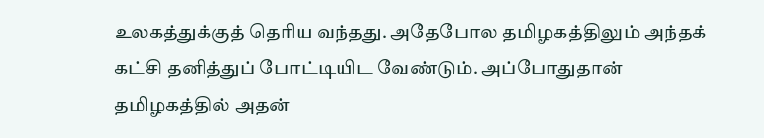உலகத்துக்குத் தெரிய வந்தது. அதேபோல தமிழகத்திலும் அந்தக் கட்சி தனித்துப் போட்டியிட வேண்டும். அப்போதுதான் தமிழகத்தில் அதன்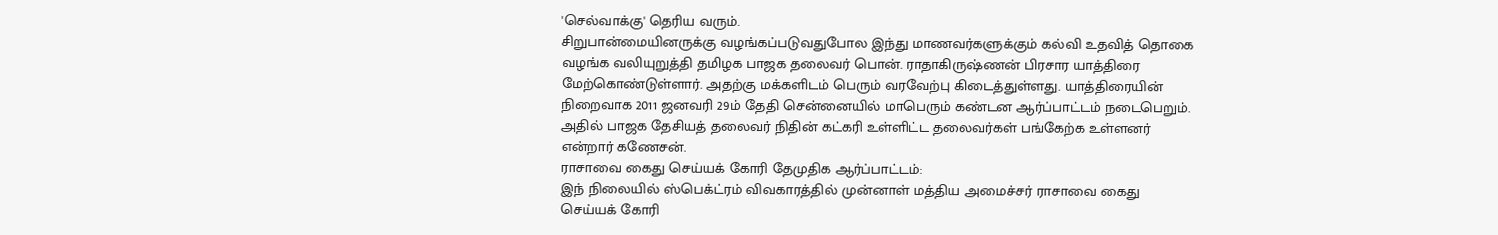'செல்வாக்கு' தெரிய வரும்.
சிறுபான்மையினருக்கு வழங்கப்படுவதுபோல இந்து மாணவர்களுக்கும் கல்வி உதவித் தொகை வழங்க வலியுறுத்தி தமிழக பாஜக தலைவர் பொன். ராதாகிருஷ்ணன் பிரசார யாத்திரை மேற்கொண்டுள்ளார். அதற்கு மக்களிடம் பெரும் வரவேற்பு கிடைத்துள்ளது. யாத்திரையின் நிறைவாக 2011 ஜனவரி 29ம் தேதி சென்னையில் மாபெரும் கண்டன ஆர்ப்பாட்டம் நடைபெறும். அதில் பாஜக தேசியத் தலைவர் நிதின் கட்கரி உள்ளிட்ட தலைவர்கள் பங்கேற்க உள்ளனர் என்றார் கணேசன்.
ராசாவை கைது செய்யக் கோரி தேமுதிக ஆர்ப்பாட்டம்:
இந் நிலையில் ஸ்பெக்ட்ரம் விவகாரத்தில் முன்னாள் மத்திய அமைச்சர் ராசாவை கைது செய்யக் கோரி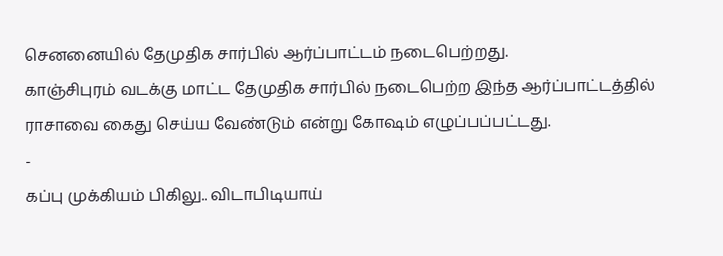செனனையில் தேமுதிக சார்பில் ஆர்ப்பாட்டம் நடைபெற்றது.
காஞ்சிபுரம் வடக்கு மாட்ட தேமுதிக சார்பில் நடைபெற்ற இந்த ஆர்ப்பாட்டத்தில் ராசாவை கைது செய்ய வேண்டும் என்று கோஷம் எழுப்பப்பட்டது.
-
கப்பு முக்கியம் பிகிலு.. விடாபிடியாய்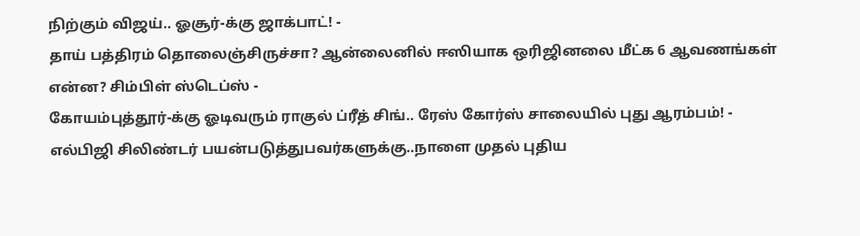நிற்கும் விஜய்.. ஓசூர்-க்கு ஜாக்பாட்! -
தாய் பத்திரம் தொலைஞ்சிருச்சா? ஆன்லைனில் ஈஸியாக ஒரிஜினலை மீட்க 6 ஆவணங்கள் என்ன? சிம்பிள் ஸ்டெப்ஸ் -
கோயம்புத்தூர்-க்கு ஓடிவரும் ராகுல் ப்ரீத் சிங்.. ரேஸ் கோர்ஸ் சாலையில் புது ஆரம்பம்! -
எல்பிஜி சிலிண்டர் பயன்படுத்துபவர்களுக்கு..நாளை முதல் புதிய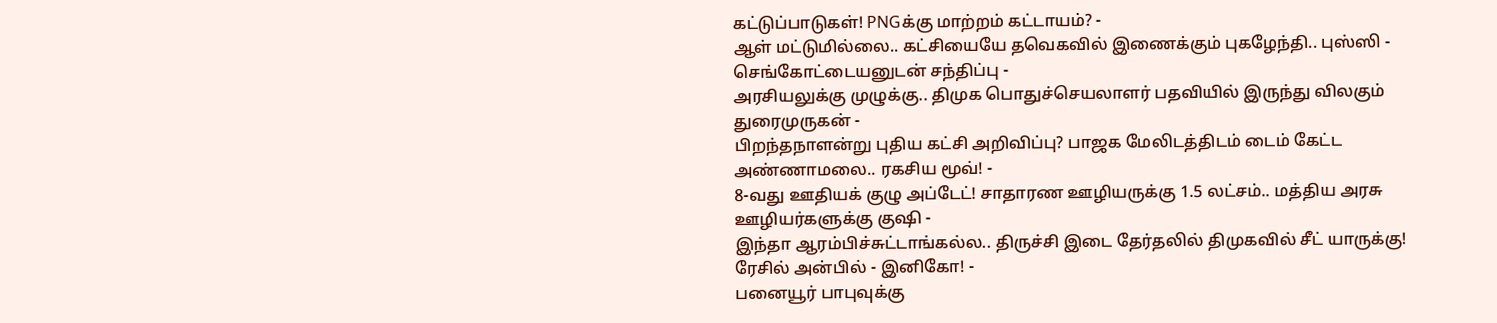கட்டுப்பாடுகள்! PNGக்கு மாற்றம் கட்டாயம்? -
ஆள் மட்டுமில்லை.. கட்சியையே தவெகவில் இணைக்கும் புகழேந்தி.. புஸ்ஸி - செங்கோட்டையனுடன் சந்திப்பு -
அரசியலுக்கு முழுக்கு.. திமுக பொதுச்செயலாளர் பதவியில் இருந்து விலகும் துரைமுருகன் -
பிறந்தநாளன்று புதிய கட்சி அறிவிப்பு? பாஜக மேலிடத்திடம் டைம் கேட்ட அண்ணாமலை.. ரகசிய மூவ்! -
8-வது ஊதியக் குழு அப்டேட்! சாதாரண ஊழியருக்கு 1.5 லட்சம்.. மத்திய அரசு ஊழியர்களுக்கு குஷி -
இந்தா ஆரம்பிச்சுட்டாங்கல்ல.. திருச்சி இடை தேர்தலில் திமுகவில் சீட் யாருக்கு! ரேசில் அன்பில் - இனிகோ! -
பனையூர் பாபுவுக்கு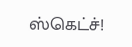ஸ்கெட்ச்!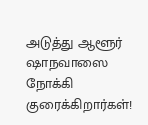அடுத்து ஆளூர் ஷாநவாஸை நோக்கி குரைக்கிறார்கள்!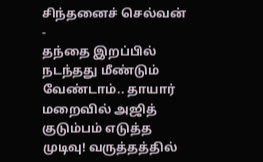சிந்தனைச் செல்வன் -
தந்தை இறப்பில் நடந்தது மீண்டும் வேண்டாம்.. தாயார் மறைவில் அஜித் குடும்பம் எடுத்த முடிவு! வருத்தத்தில்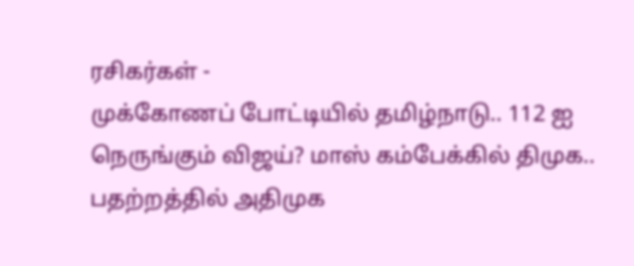ரசிகர்கள் -
முக்கோணப் போட்டியில் தமிழ்நாடு.. 112 ஐ நெருங்கும் விஜய்? மாஸ் கம்பேக்கில் திமுக.. பதற்றத்தில் அதிமுக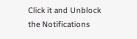Click it and Unblock the Notifications